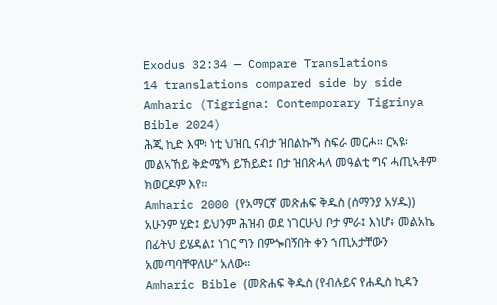Exodus 32:34 — Compare Translations
14 translations compared side by side
Amharic (Tigrigna: Contemporary Tigrinya Bible 2024)
ሕጂ ኪድ እሞ፡ ነቲ ህዝቢ ናብታ ዝበልኩኻ ስፍራ መርሖ። ርኣዩ፡ መልኣኸይ ቅድሜኻ ይኸይድ፤ በታ ዝበጽሓላ መዓልቲ ግና ሓጢኣቶም ክወርዶም እየ።
Amharic 2000 (የአማርኛ መጽሐፍ ቅዱስ (ሰማንያ አሃዱ))
አሁንም ሂድ፤ ይህንም ሕዝብ ወደ ነገርሁህ ቦታ ምራ፤ እነሆ፥ መልአኬ በፊትህ ይሄዳል፤ ነገር ግን በምጐበኝበት ቀን ኀጢአታቸውን አመጣባቸዋለሁ” አለው።
Amharic Bible (መጽሐፍ ቅዱስ (የብሉይና የሐዲስ ኪዳን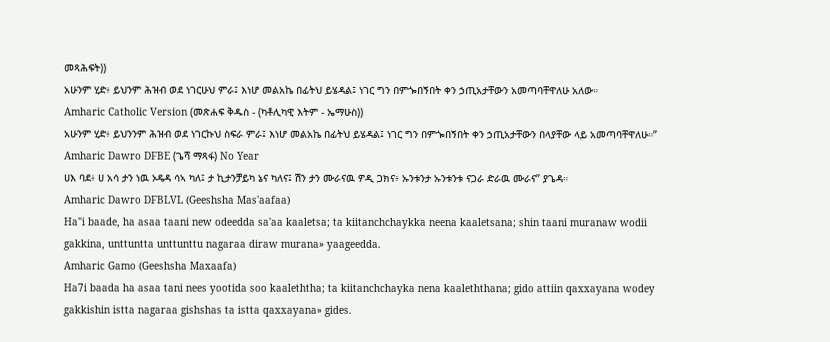መጻሕፍት))
አሁንም ሂድ፥ ይህንም ሕዝብ ወደ ነገርሁህ ምራ፤ እነሆ መልአኬ በፊትህ ይሄዳል፤ ነገር ግን በምጐበኝበት ቀን ኃጢአታቸውን አመጣባቸዋለሁ አለው።
Amharic Catholic Version (መጽሐፍ ቅዱስ - (ካቶሊካዊ እትም - ኤማሁስ))
አሁንም ሂድ፥ ይህንንም ሕዝብ ወደ ነገርኩህ ስፍራ ምራ፤ እነሆ መልአኬ በፊትህ ይሄዳል፤ ነገር ግን በምጐበኝበት ቀን ኃጢአታቸውን በላያቸው ላይ አመጣባቸዋለሁ።”
Amharic Dawro DFBE (ጌሻ ማጻፋ) No Year
ሀእ ባደ፥ ሀ አሳ ታን ነዉ ኦዴዳ ሳኣ ካለ፤ ታ ኪታንቻይካ ኔና ካለና፤ ሽን ታን ሙራናዉ ዎዲ ጋክና፥ ኡንቱንታ ኡንቱንቱ ናጋራ ድራዉ ሙራና” ያጌዳ።
Amharic Dawro DFBLVL (Geeshsha Mas'aafaa)
Ha"i baade, ha asaa taani new odeedda sa'aa kaaletsa; ta kiitanchchaykka neena kaaletsana; shin taani muranaw wodii gakkina, unttuntta unttunttu nagaraa diraw murana» yaageedda.
Amharic Gamo (Geeshsha Maxaafa)
Ha7i baada ha asaa tani nees yootida soo kaaleththa; ta kiitanchchayka nena kaaleththana; gido attiin qaxxayana wodey gakkishin istta nagaraa gishshas ta istta qaxxayana» gides.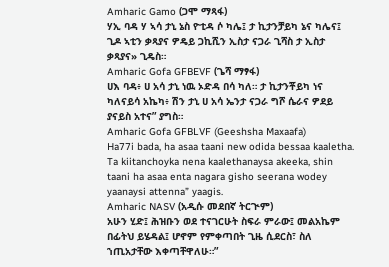Amharic Gamo (ጋሞ ማጻፋ)
ሃኢ ባዳ ሃ ኣሳ ታኒ ኔስ ዮቲዳ ሶ ካሌ፤ ታ ኪታንቻይካ ኔና ካሌና፤ ጊዶ ኣቲን ቃጻያና ዎዴይ ጋኪሺን ኢስታ ናጋራ ጊሻስ ታ ኢስታ ቃጻያና» ጊዴስ።
Amharic Gofa GFBEVF (ጌሻ ማፃፋ)
ሀእ ባዳ፥ ሀ አሳ ታኒ ነዉ ኦድዳ በሳ ካለ። ታ ኪታንቾይካ ነና ካለናይሳ አኬካ፥ ሽን ታኒ ሀ አሳ ኤንታ ናጋራ ግሾ ሴራና ዎደይ ያናይስ አተና” ያግስ።
Amharic Gofa GFBLVF (Geeshsha Maxaafa)
Ha77i bada, ha asaa taani new odida bessaa kaaletha. Ta kiitanchoyka nena kaalethanaysa akeeka, shin taani ha asaa enta nagara gisho seerana wodey yaanaysi attenna” yaagis.
Amharic NASV (አዲሱ መደበኛ ትርጒም)
አሁን ሂድ፤ ሕዝቡን ወደ ተናገርሁት ስፍራ ምራው፤ መልአኬም በፊትህ ይሄዳል፤ ሆኖም የምቀጣበት ጊዜ ሲደርስ፣ ስለ ኀጢአታቸው እቀጣቸዋለሁ።”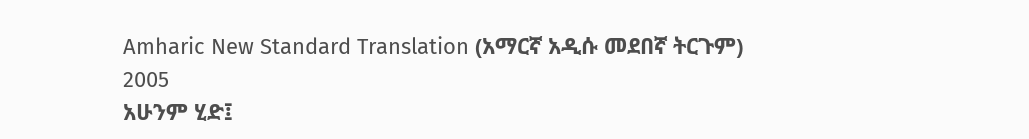Amharic New Standard Translation (አማርኛ አዲሱ መደበኛ ትርጉም) 2005
አሁንም ሂድ፤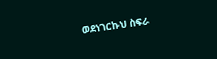ወደነገርኩህ ስፍራ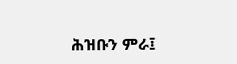ሕዝቡን ምራ፤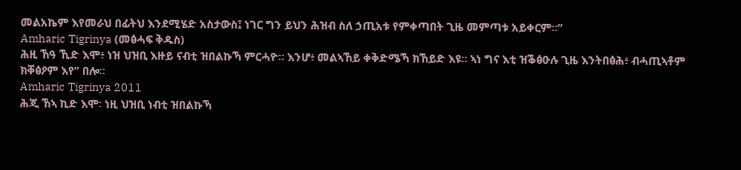መልአኬም እየመራህ በፊትህ እንደሚሄድ አስታውስ፤ ነገር ግን ይህን ሕዝብ ስለ ኃጢአቱ የምቀጣበት ጊዜ መምጣቱ አይቀርም።”
Amharic Tigrinya (መፅሓፍ ቅዱስ)
ሕዚ ኸዓ ኺድ እሞ፥ ነዝ ህዝቢ እዙይ ናብቲ ዝበልኩኻ ምርሓዮ። እንሆ፥ መልኣኸይ ቀቅድሜኻ ክኸይድ እዩ። ኣነ ግና እቲ ዝቕፅዑሉ ጊዜ እንትበፅሕ፥ ብሓጢኣቶም ክቐፅዖም እየ” በሎ።
Amharic Tigrinya 2011
ሕጂ ኸኣ ኪድ እሞ፡ ነዚ ህዝቢ ነብቲ ዝበልኩኻ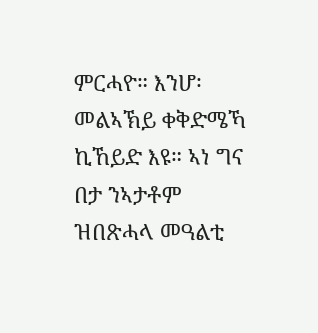ምርሓዮ። እንሆ፡ መልኣኽይ ቀቅድሜኻ ኪኸይድ እዩ። ኣነ ግና በታ ንኣታቶም ዝበጽሓላ መዓልቲ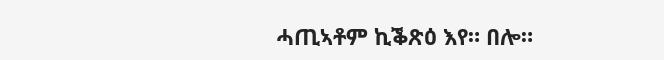ሓጢኣቶም ኪቕጽዕ እየ። በሎ።